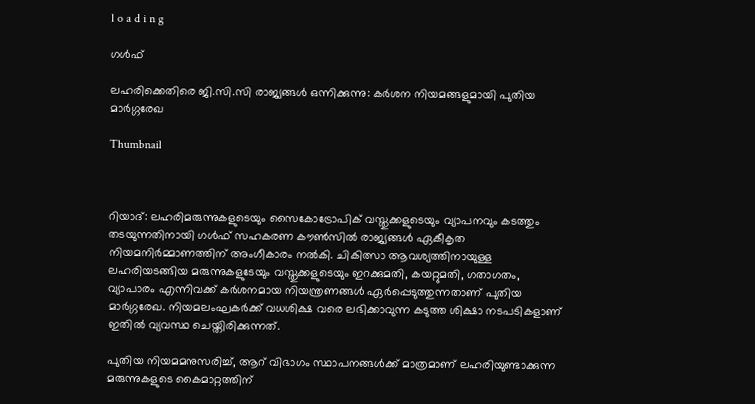l o a d i n g

ഗൾഫ്

ലഹരിക്കെതിരെ ജി.സി.സി രാജ്യങ്ങള്‍ ഒന്നിക്കുന്നു: കര്‍ശന നിയമങ്ങളുമായി പുതിയ മാര്‍ഗ്ഗരേഖ

Thumbnail



റിയാദ്: ലഹരിമരുന്നുകളുടെയും സൈകോട്രോപിക് വസ്തുക്കളുടെയും വ്യാപനവും കടത്തും തടയുന്നതിനായി ഗള്‍ഫ് സഹകരണ കൗണ്‍സില്‍ രാജ്യങ്ങള്‍ ഏകീകൃത നിയമനിര്‍മ്മാണത്തിന് അംഗീകാരം നല്‍കി. ചികിത്സാ ആവശ്യത്തിനായുള്ള ലഹരിയടങ്ങിയ മരുന്നുകളുടേയും വസ്തുക്കളുടെയും ഇറക്കുമതി, കയറ്റുമതി, ഗതാഗതം, വ്യാപാരം എന്നിവക്ക് കര്‍ശനമായ നിയന്ത്രണങ്ങള്‍ ഏര്‍പ്പെടുത്തുന്നതാണ് പുതിയ മാര്‍ഗ്ഗരേഖ. നിയമലംഘകര്‍ക്ക് വധശിക്ഷ വരെ ലഭിക്കാവുന്ന കടുത്ത ശിക്ഷാ നടപടികളാണ് ഇതില്‍ വ്യവസ്ഥ ചെയ്തിരിക്കുന്നത്.

പുതിയ നിയമമനുസരിച്ച്, ആറ് വിഭാഗം സ്ഥാപനങ്ങള്‍ക്ക് മാത്രമാണ് ലഹരിയുണ്ടാക്കുന്ന മരുന്നുകളുടെ കൈമാറ്റത്തിന്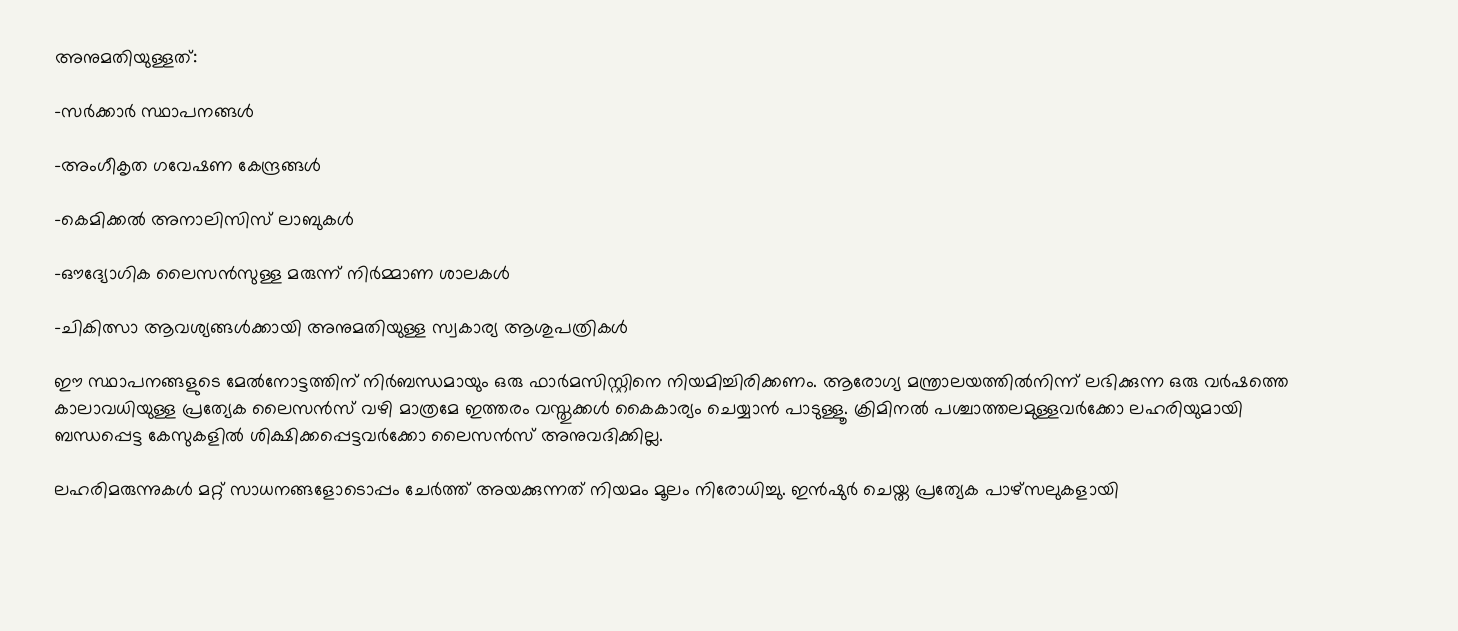അനുമതിയുള്ളത്:

-സര്‍ക്കാര്‍ സ്ഥാപനങ്ങള്‍

-അംഗീകൃത ഗവേഷണ കേന്ദ്രങ്ങള്‍

-കെമിക്കല്‍ അനാലിസിസ് ലാബുകള്‍

-ഔദ്യോഗിക ലൈസന്‍സുള്ള മരുന്ന് നിര്‍മ്മാണ ശാലകള്‍

-ചികിത്സാ ആവശ്യങ്ങള്‍ക്കായി അനുമതിയുള്ള സ്വകാര്യ ആശുപത്രികള്‍

ഈ സ്ഥാപനങ്ങളുടെ മേല്‍നോട്ടത്തിന് നിര്‍ബന്ധമായും ഒരു ഫാര്‍മസിസ്റ്റിനെ നിയമിച്ചിരിക്കണം. ആരോഗ്യ മന്ത്രാലയത്തില്‍നിന്ന് ലഭിക്കുന്ന ഒരു വര്‍ഷത്തെ കാലാവധിയുള്ള പ്രത്യേക ലൈസന്‍സ് വഴി മാത്രമേ ഇത്തരം വസ്തുക്കള്‍ കൈകാര്യം ചെയ്യാന്‍ പാടുള്ളൂ. ക്രിമിനല്‍ പശ്ചാത്തലമുള്ളവര്‍ക്കോ ലഹരിയുമായി ബന്ധപ്പെട്ട കേസുകളില്‍ ശിക്ഷിക്കപ്പെട്ടവര്‍ക്കോ ലൈസന്‍സ് അനുവദിക്കില്ല.

ലഹരിമരുന്നുകള്‍ മറ്റ് സാധനങ്ങളോടൊപ്പം ചേര്‍ത്ത് അയക്കുന്നത് നിയമം മൂലം നിരോധിച്ചു. ഇന്‍ഷുര്‍ ചെയ്ത പ്രത്യേക പാഴ്‌സലുകളായി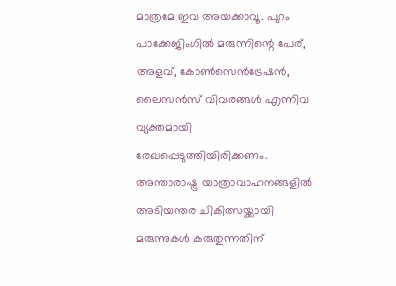മാത്രമേ ഇവ അയക്കാവൂ. പുറം പാക്കേജിംഗില്‍ മരുന്നിന്റെ പേര്, അളവ്, കോണ്‍സെന്‍ട്രേഷന്‍, ലൈസന്‍സ് വിവരങ്ങള്‍ എന്നിവ വ്യക്തമായി രേഖപ്പെടുത്തിയിരിക്കണം. അന്താരാഷ്ട്ര യാത്രാവാഹനങ്ങളില്‍ അടിയന്തര ചികിത്സയ്ക്കായി മരുന്നുകള്‍ കരുതുന്നതിന്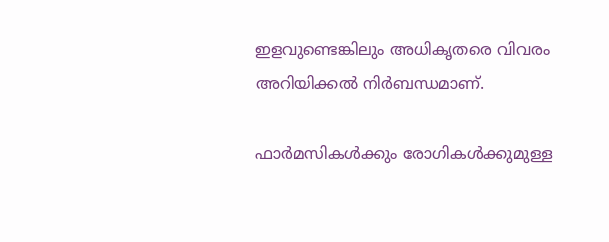ഇളവുണ്ടെങ്കിലും അധികൃതരെ വിവരം അറിയിക്കല്‍ നിര്‍ബന്ധമാണ്.

ഫാര്‍മസികള്‍ക്കും രോഗികള്‍ക്കുമുള്ള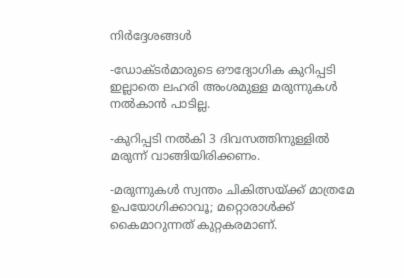നിര്‍ദ്ദേശങ്ങള്‍

-ഡോക്ടര്‍മാരുടെ ഔദ്യോഗിക കുറിപ്പടി ഇല്ലാതെ ലഹരി അംശമുള്ള മരുന്നുകള്‍ നല്‍കാന്‍ പാടില്ല.

-കുറിപ്പടി നല്‍കി 3 ദിവസത്തിനുള്ളില്‍ മരുന്ന് വാങ്ങിയിരിക്കണം.

-മരുന്നുകള്‍ സ്വന്തം ചികിത്സയ്ക്ക് മാത്രമേ ഉപയോഗിക്കാവൂ; മറ്റൊരാള്‍ക്ക് കൈമാറുന്നത് കുറ്റകരമാണ്.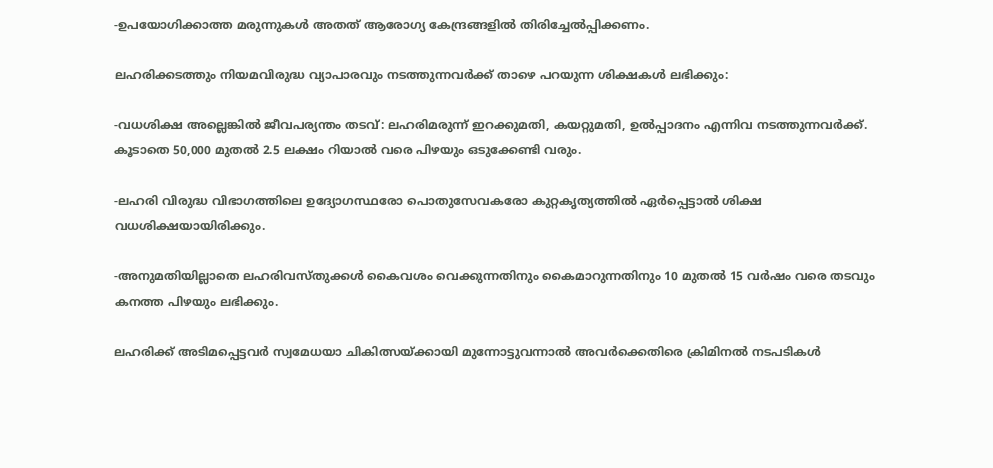-ഉപയോഗിക്കാത്ത മരുന്നുകള്‍ അതത് ആരോഗ്യ കേന്ദ്രങ്ങളില്‍ തിരിച്ചേല്‍പ്പിക്കണം.

ലഹരിക്കടത്തും നിയമവിരുദ്ധ വ്യാപാരവും നടത്തുന്നവര്‍ക്ക് താഴെ പറയുന്ന ശിക്ഷകള്‍ ലഭിക്കും:

-വധശിക്ഷ അല്ലെങ്കില്‍ ജീവപര്യന്തം തടവ്: ലഹരിമരുന്ന് ഇറക്കുമതി, കയറ്റുമതി, ഉല്‍പ്പാദനം എന്നിവ നടത്തുന്നവര്‍ക്ക്. കൂടാതെ 50,000 മുതല്‍ 2.5 ലക്ഷം റിയാല്‍ വരെ പിഴയും ഒടുക്കേണ്ടി വരും.

-ലഹരി വിരുദ്ധ വിഭാഗത്തിലെ ഉദ്യോഗസ്ഥരോ പൊതുസേവകരോ കുറ്റകൃത്യത്തില്‍ ഏര്‍പ്പെട്ടാല്‍ ശിക്ഷ വധശിക്ഷയായിരിക്കും.

-അനുമതിയില്ലാതെ ലഹരിവസ്തുക്കള്‍ കൈവശം വെക്കുന്നതിനും കൈമാറുന്നതിനും 10 മുതല്‍ 15 വര്‍ഷം വരെ തടവും കനത്ത പിഴയും ലഭിക്കും.

ലഹരിക്ക് അടിമപ്പെട്ടവര്‍ സ്വമേധയാ ചികിത്സയ്ക്കായി മുന്നോട്ടുവന്നാല്‍ അവര്‍ക്കെതിരെ ക്രിമിനല്‍ നടപടികള്‍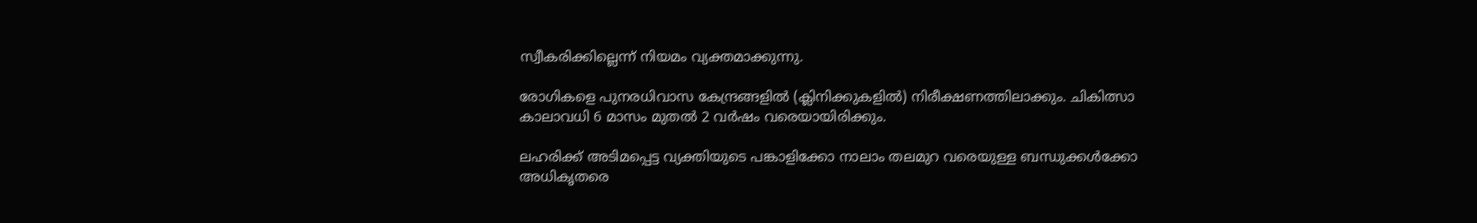സ്വീകരിക്കില്ലെന്ന് നിയമം വ്യക്തമാക്കുന്നു.

രോഗികളെ പുനരധിവാസ കേന്ദ്രങ്ങളില്‍ (ക്ലിനിക്കുകളില്‍) നിരീക്ഷണത്തിലാക്കും. ചികിത്സാ കാലാവധി 6 മാസം മുതല്‍ 2 വര്‍ഷം വരെയായിരിക്കും.

ലഹരിക്ക് അടിമപ്പെട്ട വ്യക്തിയുടെ പങ്കാളിക്കോ നാലാം തലമുറ വരെയുള്ള ബന്ധുക്കള്‍ക്കോ അധികൃതരെ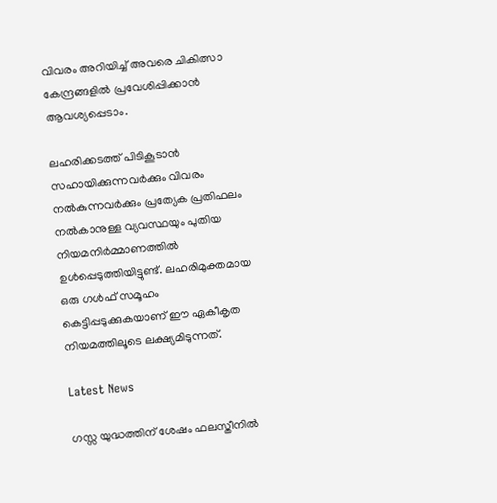വിവരം അറിയിച്ച് അവരെ ചികിത്സാ കേന്ദ്രങ്ങളില്‍ പ്രവേശിപ്പിക്കാന്‍ ആവശ്യപ്പെടാം.

ലഹരിക്കടത്ത് പിടികൂടാന്‍ സഹായിക്കുന്നവര്‍ക്കും വിവരം നല്‍കുന്നവര്‍ക്കും പ്രത്യേക പ്രതിഫലം നല്‍കാനുള്ള വ്യവസ്ഥയും പുതിയ നിയമനിര്‍മ്മാണത്തില്‍ ഉള്‍പ്പെടുത്തിയിട്ടുണ്ട്. ലഹരിമുക്തമായ ഒരു ഗള്‍ഫ് സമൂഹം കെട്ടിപ്പടുക്കുകയാണ് ഈ ഏകീകൃത നിയമത്തിലൂടെ ലക്ഷ്യമിടുന്നത്.

Latest News

ഗസ്സ യുദ്ധത്തിന് ശേഷം ഫലസ്തീനില്‍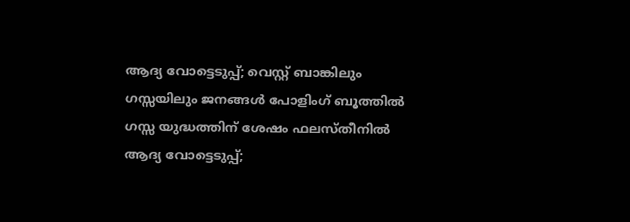ആദ്യ വോട്ടെടുപ്പ്; വെസ്റ്റ് ബാങ്കിലും ഗസ്സയിലും ജനങ്ങള്‍ പോളിംഗ് ബൂത്തില്‍
ഗസ്സ യുദ്ധത്തിന് ശേഷം ഫലസ്തീനില്‍ ആദ്യ വോട്ടെടുപ്പ്;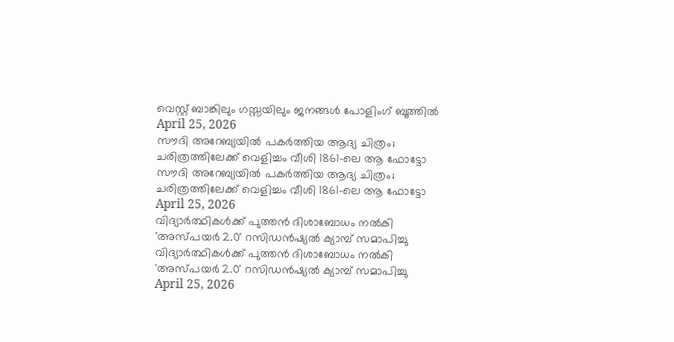വെസ്റ്റ് ബാങ്കിലും ഗസ്സയിലും ജനങ്ങള്‍ പോളിംഗ് ബൂത്തില്‍
April 25, 2026
സൗദി അറേബ്യയില്‍ പകര്‍ത്തിയ ആദ്യ ചിത്രം; ചരിത്രത്തിലേക്ക് വെളിച്ചം വീശി 1861-ലെ ആ ഫോട്ടോ
സൗദി അറേബ്യയില്‍ പകര്‍ത്തിയ ആദ്യ ചിത്രം; ചരിത്രത്തിലേക്ക് വെളിച്ചം വീശി 1861-ലെ ആ ഫോട്ടോ
April 25, 2026
വിദ്യാര്‍ത്ഥികള്‍ക്ക് പുത്തന്‍ ദിശാബോധം നല്‍കി 'അസ്പയര്‍ 2.0' റസിഡന്‍ഷ്യല്‍ ക്യാമ്പ് സമാപിച്ചു
വിദ്യാര്‍ത്ഥികള്‍ക്ക് പുത്തന്‍ ദിശാബോധം നല്‍കി 'അസ്പയര്‍ 2.0' റസിഡന്‍ഷ്യല്‍ ക്യാമ്പ് സമാപിച്ചു
April 25, 2026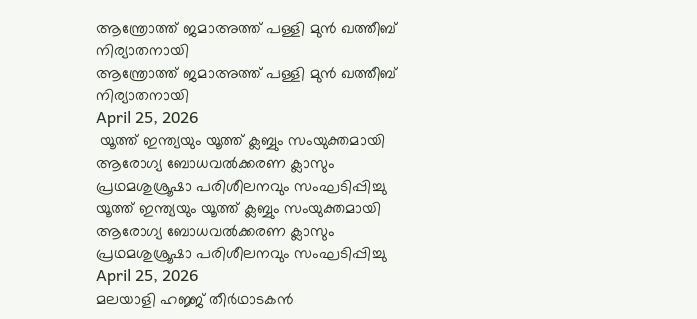ആന്ത്രോത്ത് ജമാഅത്ത് പള്ളി മുന്‍ ഖത്തീബ് നിര്യാതനായി
ആന്ത്രോത്ത് ജമാഅത്ത് പള്ളി മുന്‍ ഖത്തീബ് നിര്യാതനായി
April 25, 2026
 യൂത്ത് ഇന്ത്യയും യൂത്ത് ക്ലബ്ബും സംയുക്തമായി ആരോഗ്യ ബോധവല്‍ക്കരണ ക്ലാസും പ്രഥമശുശ്രൂഷാ പരിശീലനവും സംഘടിപ്പിച്ചു
യൂത്ത് ഇന്ത്യയും യൂത്ത് ക്ലബ്ബും സംയുക്തമായി ആരോഗ്യ ബോധവല്‍ക്കരണ ക്ലാസും പ്രഥമശുശ്രൂഷാ പരിശീലനവും സംഘടിപ്പിച്ചു
April 25, 2026
മലയാളി ഹജ്ജ് തീര്‍ഥാടകന്‍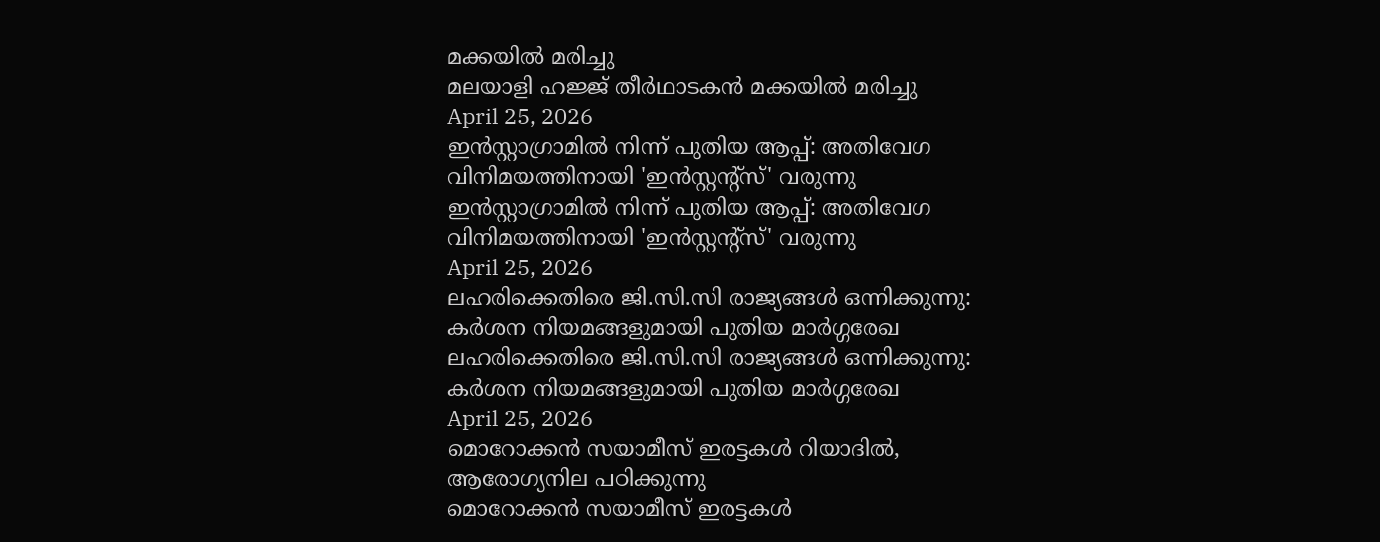മക്കയില്‍ മരിച്ചു
മലയാളി ഹജ്ജ് തീര്‍ഥാടകന്‍ മക്കയില്‍ മരിച്ചു
April 25, 2026
ഇന്‍സ്റ്റാഗ്രാമില്‍ നിന്ന് പുതിയ ആപ്പ്: അതിവേഗ വിനിമയത്തിനായി 'ഇന്‍സ്റ്റന്റ്‌സ്' വരുന്നു
ഇന്‍സ്റ്റാഗ്രാമില്‍ നിന്ന് പുതിയ ആപ്പ്: അതിവേഗ വിനിമയത്തിനായി 'ഇന്‍സ്റ്റന്റ്‌സ്' വരുന്നു
April 25, 2026
ലഹരിക്കെതിരെ ജി.സി.സി രാജ്യങ്ങള്‍ ഒന്നിക്കുന്നു: കര്‍ശന നിയമങ്ങളുമായി പുതിയ മാര്‍ഗ്ഗരേഖ
ലഹരിക്കെതിരെ ജി.സി.സി രാജ്യങ്ങള്‍ ഒന്നിക്കുന്നു: കര്‍ശന നിയമങ്ങളുമായി പുതിയ മാര്‍ഗ്ഗരേഖ
April 25, 2026
മൊറോക്കന്‍ സയാമീസ് ഇരട്ടകള്‍ റിയാദില്‍, ആരോഗ്യനില പഠിക്കുന്നു
മൊറോക്കന്‍ സയാമീസ് ഇരട്ടകള്‍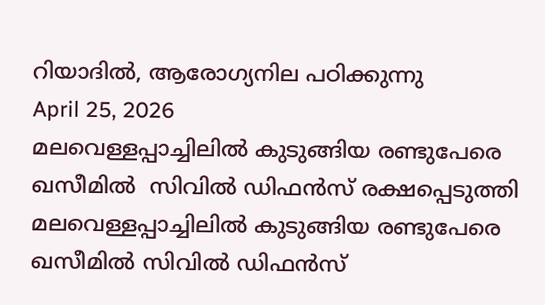റിയാദില്‍, ആരോഗ്യനില പഠിക്കുന്നു
April 25, 2026
മലവെള്ളപ്പാച്ചിലില്‍ കുടുങ്ങിയ രണ്ടുപേരെ ഖസീമില്‍  സിവില്‍ ഡിഫന്‍സ് രക്ഷപ്പെടുത്തി
മലവെള്ളപ്പാച്ചിലില്‍ കുടുങ്ങിയ രണ്ടുപേരെ ഖസീമില്‍ സിവില്‍ ഡിഫന്‍സ്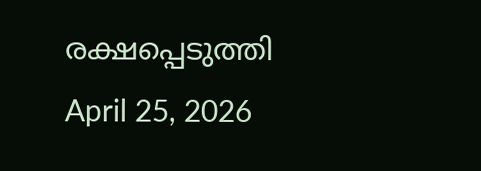രക്ഷപ്പെടുത്തി
April 25, 2026